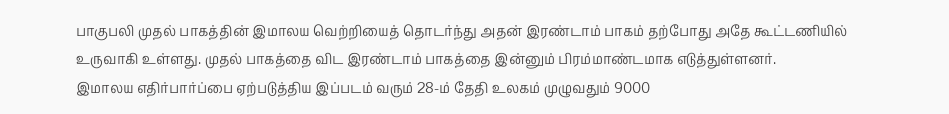பாகுபலி முதல் பாகத்தின் இமாலய வெற்றியைத் தொடர்ந்து அதன் இரண்டாம் பாகம் தற்போது அதே கூட்டணியில் உருவாகி உள்ளது. முதல் பாகத்தை விட இரண்டாம் பாகத்தை இன்னும் பிரம்மாண்டமாக எடுத்துள்ளனர்.
இமாலய எதிர்பார்ப்பை ஏற்படுத்திய இப்படம் வரும் 28-ம் தேதி உலகம் முழுவதும் 9000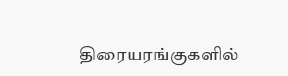திரையரங்குகளில்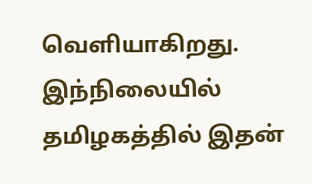வெளியாகிறது. இந்நிலையில் தமிழகத்தில் இதன்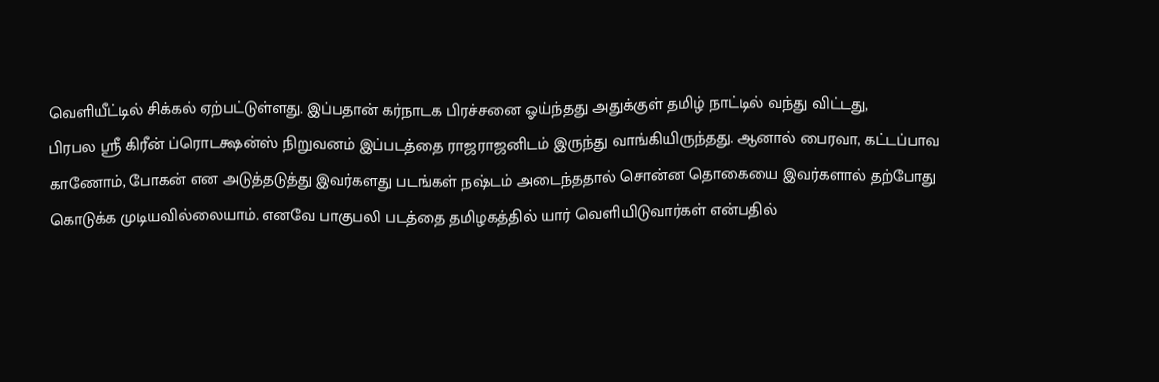வெளியீட்டில் சிக்கல் ஏற்பட்டுள்ளது. இப்பதான் கர்நாடக பிரச்சனை ஓய்ந்தது அதுக்குள் தமிழ் நாட்டில் வந்து விட்டது,
பிரபல ஸ்ரீ கிரீன் ப்ரொடக்ஷன்ஸ் நிறுவனம் இப்படத்தை ராஜராஜனிடம் இருந்து வாங்கியிருந்தது. ஆனால் பைரவா, கட்டப்பாவ காணோம், போகன் என அடுத்தடுத்து இவர்களது படங்கள் நஷ்டம் அடைந்ததால் சொன்ன தொகையை இவர்களால் தற்போது கொடுக்க முடியவில்லையாம். எனவே பாகுபலி படத்தை தமிழகத்தில் யார் வெளியிடுவார்கள் என்பதில்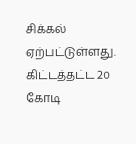சிக்கல் ஏற்பட்டுள்ளது. கிட்டத்தட்ட 2௦ கோடி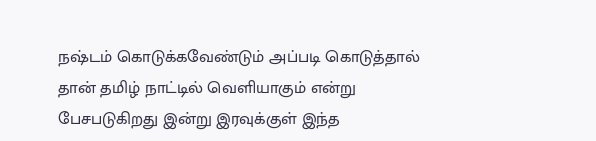நஷ்டம் கொடுக்கவேண்டும் அப்படி கொடுத்தால் தான் தமிழ் நாட்டில் வெளியாகும் என்று பேசபடுகிறது இன்று இரவுக்குள் இந்த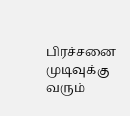பிரச்சனை முடிவுக்கு வரும்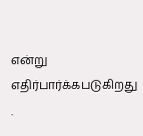என்று எதிர்பார்க்கபடுகிறது .